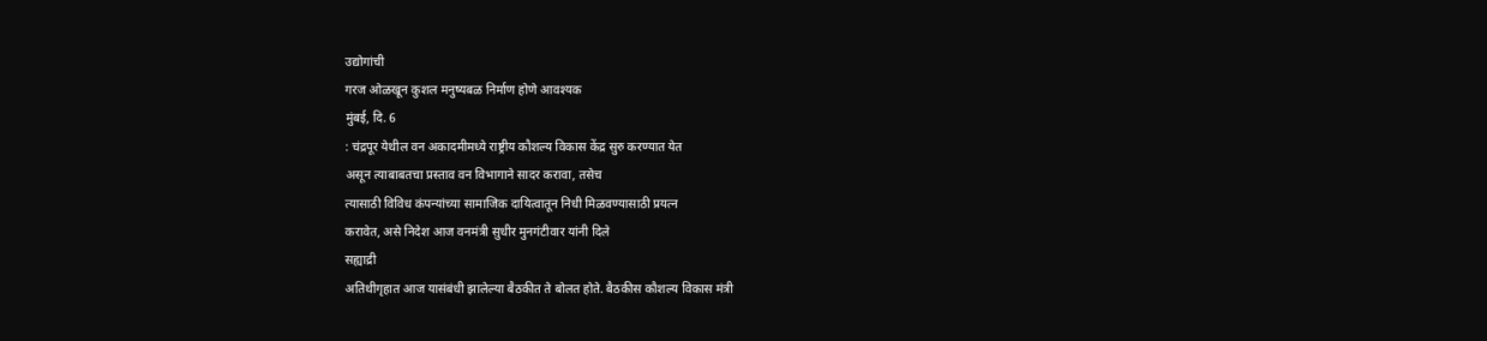उद्योगांची
गरज ओळखून कुशल मनुष्यबळ निर्माण होणे आवश्यक
मुंबई, दि. 6
: चंद्रपूर येथील वन अकादमीमध्ये राष्ट्रीय कौशल्य विकास केंद्र सुरु करण्यात येत
असून त्याबाबतचा प्रस्ताव वन विभागाने सादर करावा, तसेच
त्यासाठी विविध कंपन्यांच्या सामाजिक दायित्वातून निधी मिळवण्यासाठी प्रयत्न
करावेत, असे निदेश आज वनमंत्री सुधीर मुनगंटीवार यांनी दिले
सह्याद्री
अतिथीगृहात आज यासंबंधी झालेल्या बैठकीत ते बोलत होते. बैठकीस कौशल्य विकास मंत्री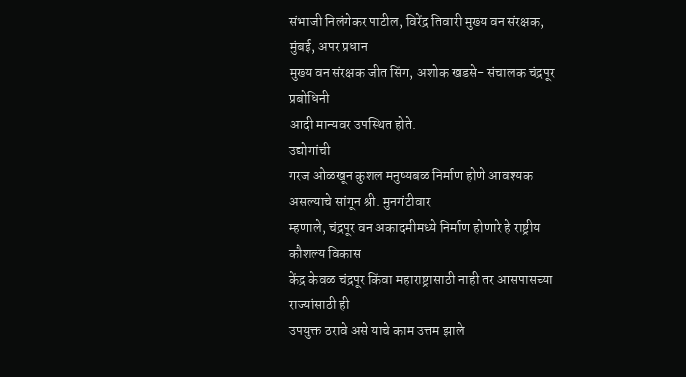संभाजी निलंगेकर पाटील, विरेंद्र तिवारी मुख्य वन संरक्षक, मुंबई, अपर प्रधान
मुख्य वन संरक्षक जीत सिंग, अशोक खडसे- संचालक चंद्रपूर प्रबोधिनी
आदी मान्यवर उपस्थित होते.
उद्योगांची
गरज ओळखून कुशल मनुष्यबळ निर्माण होणे आवश्यक असल्याचे सांगून श्री. मुनगंटीवार
म्हणाले, चंद्रपूर वन अकादमीमध्ये निर्माण होणारे हे राष्ट्रीय कौशल्य विकास
केंद्र केवळ चंद्रपूर किंवा महाराष्ट्रासाठी नाही तर आसपासच्या राज्यांसाठी ही
उपयुक्त ठरावे असे याचे काम उत्तम झाले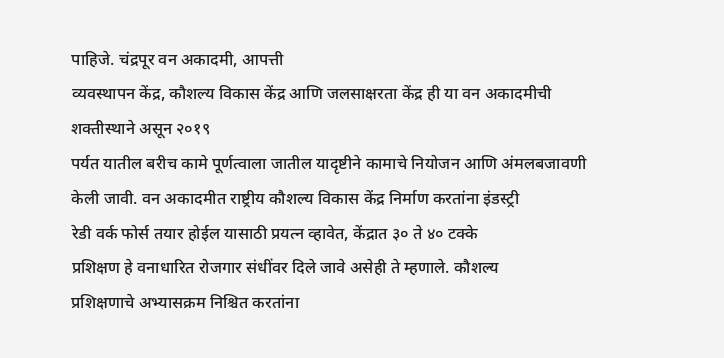पाहिजे. चंद्रपूर वन अकादमी, आपत्ती
व्यवस्थापन केंद्र, कौशल्य विकास केंद्र आणि जलसाक्षरता केंद्र ही या वन अकादमीची
शक्तीस्थाने असून २०१९
पर्यत यातील बरीच कामे पूर्णत्वाला जातील यादृष्टीने कामाचे नियोजन आणि अंमलबजावणी
केली जावी. वन अकादमीत राष्ट्रीय कौशल्य विकास केंद्र निर्माण करतांना इंडस्ट्री
रेडी वर्क फोर्स तयार होईल यासाठी प्रयत्न व्हावेत, केंद्रात ३० ते ४० टक्के
प्रशिक्षण हे वनाधारित रोजगार संधींवर दिले जावे असेही ते म्हणाले. कौशल्य
प्रशिक्षणाचे अभ्यासक्रम निश्चित करतांना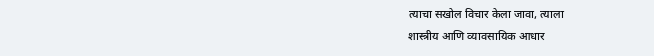त्याचा सखोल विचार केला जावा, त्याला
शास्त्रीय आणि व्यावसायिक आधार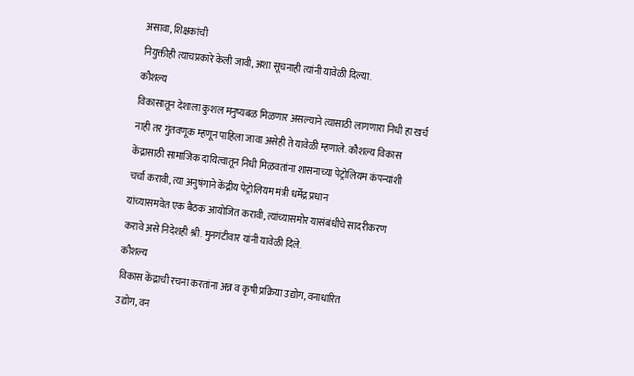असावा, शिक्षकांची
नियुक्तीही त्याचप्रकारे केली जावी, अशा सूचनाही त्यांनी यावेळी दिल्या.
कौशल्य
विकासातून देशाला कुशल मनुष्यबळ मिळणार असल्याने त्यासाठी लागणारा निधी हा खर्च
नाही तर गुंतवणूक म्हणून पाहिला जावा असेही ते यावेळी म्हणाले. कौशल्य विकास
केंद्रासाठी सामाजिक दायित्वातून निधी मिळवतांना शासनाच्या पेट्रोलियम कंपन्यांशी
चर्चा करावी, त्या अनुषंगाने केंद्रीय पेट्रोलियम मंत्री धर्मेद्र प्रधान
यांच्यासमवेत एक बैठक आयोजित करावी, त्यांच्यासमोर यासंबंधीचे सादरीकरण
करावे असे निदेशही श्री. मुनगंटीवार यांनी यावेळी दिले.
कौशल्य
विकास केंद्राची रचना करतांना अन्न व कृषी प्रक्रिया उद्योग, वनाधारित
उद्योग, वन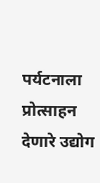पर्यटनाला प्रोत्साहन देणारे उद्योग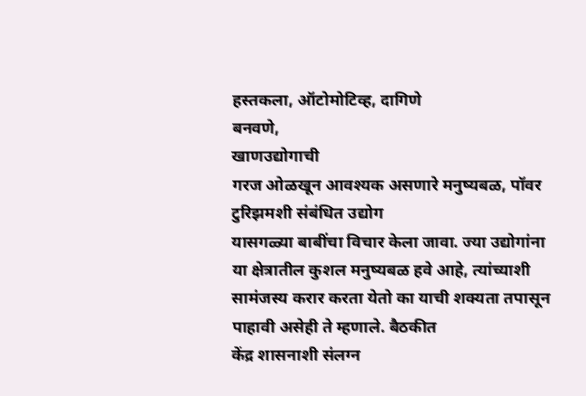हस्तकला, ऑटोमोटिव्ह, दागिणे
बनवणे,
खाणउद्योगाची
गरज ओळखून आवश्यक असणारे मनुष्यबळ, पॉवर टुरिझमशी संबंधित उद्योग
यासगळ्या बाबींचा विचार केला जावा. ज्या उद्योगांना या क्षेत्रातील कुशल मनुष्यबळ हवे आहे, त्यांच्याशी
सामंजस्य करार करता येतो का याची शक्यता तपासून पाहावी असेही ते म्हणाले. बैठकीत
केंद्र शासनाशी संलग्न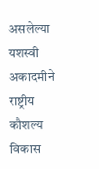असलेल्या यशस्वी अकादमीने राष्ट्रीय कौशल्य विकास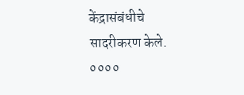केंद्रासंबंधीचे सादरीकरण केले.
००००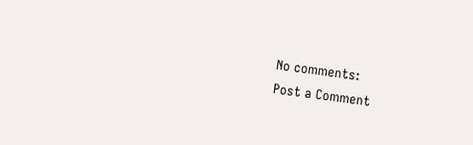No comments:
Post a Comment